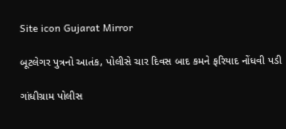Site icon Gujarat Mirror

બૂટલેગર પુત્રનો આતંક, પોલીસે ચાર દિવસ બાદ કમને ફરિયાદ નોંધવી પડી

ગાંધીગ્રામ પોલીસ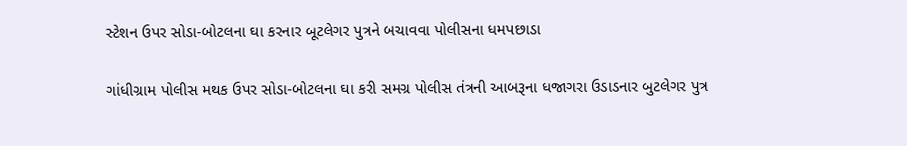સ્ટેશન ઉપર સોડા-બોટલના ઘા કરનાર બૂટલેગર પુત્રને બચાવવા પોલીસના ધમપછાડા

ગાંધીગ્રામ પોલીસ મથક ઉપર સોડા-બોટલના ઘા કરી સમગ્ર પોલીસ તંત્રની આબરૂના ધજાગરા ઉડાડનાર બુટલેગર પુત્ર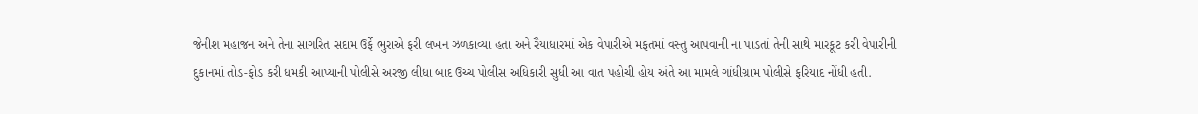જેનીશ મહાજન અને તેના સાગરિત સદામ ઉર્ફે ભુરાએ ફરી લખન ઝળકાવ્યા હતા અને રૈયાધારમાં એક વેપારીએ મફતમાં વસ્તુ આપવાની ના પાડતાં તેની સાથે મારકૂટ કરી વેપારીની દુકાનમાં તોડ-ફોડ કરી ધમકી આપ્યાની પોલીસે અરજી લીધા બાદ ઉચ્ચ પોલીસ અધિકારી સુધી આ વાત પહોચી હોય અંતે આ મામલે ગાંધીગ્રામ પોલીસે ફરિયાદ નોંધી હતી.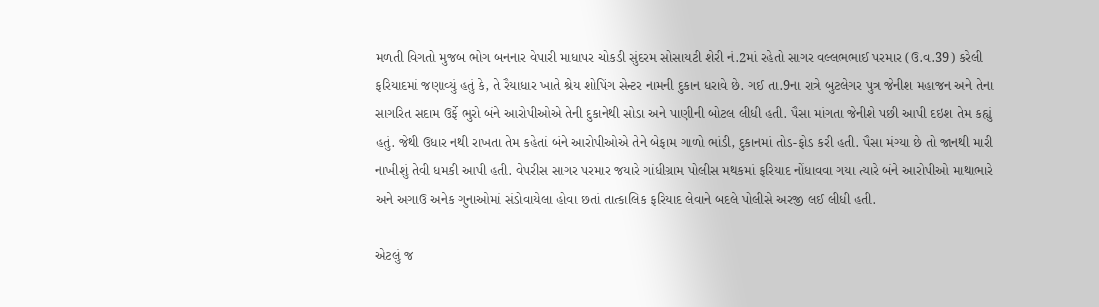મળતી વિગતો મુજબ ભોગ બનનાર વેપારી માધાપર ચોકડી સુંદરમ સોસાયટી શેરી નં.2માં રહેતો સાગર વલ્લભભાઈ પરમાર (ઉ.વ.39) કરેલી ફરિયાદમાં જણાવ્યું હતું કે, તે રૈયાધાર ખાતે શ્રેય શોપિંગ સેન્ટર નામની દુકાન ધરાવે છે. ગઈ તા.9ના રાત્રે બુટલેગર પુત્ર જેનીશ મહાજન અને તેના સાગરિત સદામ ઉર્ફે ભુરો બંને આરોપીઓએ તેની દુકાનેથી સોડા અને પાણીની બોટલ લીધી હતી. પૈસા માંગતા જેનીશે પછી આપી દઇશ તેમ કહ્યું હતું. જેથી ઉધાર નથી રાખતા તેમ કહેતાં બંને આરોપીઓએ તેને બેફામ ગાળો ભાંડી, દુકાનમાં તોડ-ફોડ કરી હતી. પૈસા મંગ્યા છે તો જાનથી મારી નાખીશું તેવી ધમકી આપી હતી. વેપરીસ સાગર પરમાર જયારે ગાંધીગ્રામ પોલીસ મથકમાં ફરિયાદ નોંધાવવા ગયા ત્યારે બંને આરોપીઓ માથાભારે અને અગાઉ અનેક ગુનાઓમાં સંડોવાયેલા હોવા છતાં તાત્કાલિક ફરિયાદ લેવાને બદલે પોલીસે અરજી લઈ લીધી હતી.

એટલું જ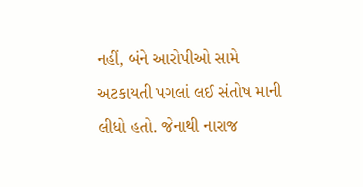નહીં, બંને આરોપીઓ સામે અટકાયતી પગલાં લઈ સંતોષ માની લીધો હતો. જેનાથી નારાજ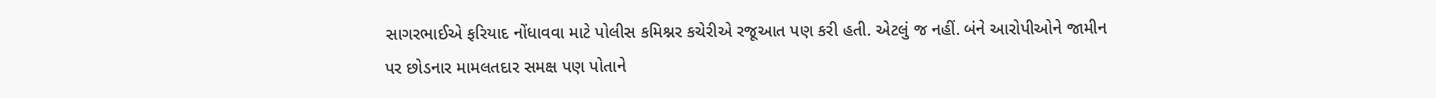સાગરભાઈએ ફરિયાદ નોંધાવવા માટે પોલીસ કમિશ્નર કચેરીએ રજૂઆત પણ કરી હતી. એટલું જ નહીં. બંને આરોપીઓને જામીન પર છોડનાર મામલતદાર સમક્ષ પણ પોતાને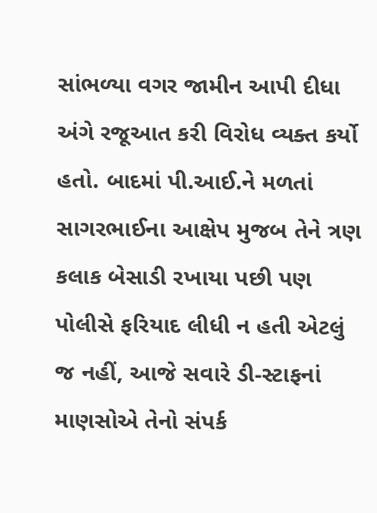સાંભળ્યા વગર જામીન આપી દીધા અંગે રજૂઆત કરી વિરોધ વ્યક્ત કર્યો હતો. બાદમાં પી.આઈ.ને મળતાં સાગરભાઈના આક્ષેપ મુજબ તેને ત્રણ કલાક બેસાડી રખાયા પછી પણ પોલીસે ફરિયાદ લીધી ન હતી એટલું જ નહીં, આજે સવારે ડી-સ્ટાફનાં માણસોએ તેનો સંપર્ક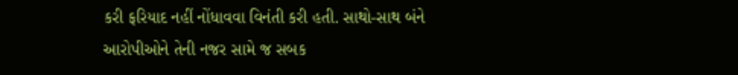કરી ફરિયાદ નહીં નોંધાવવા વિનંતી કરી હતી. સાથો-સાથ બંને આરોપીઓને તેની નજર સામે જ સબક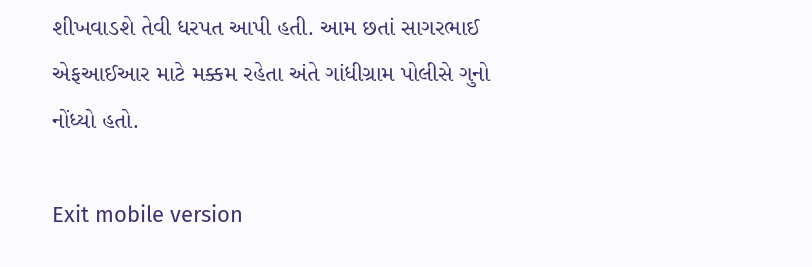શીખવાડશે તેવી ધરપત આપી હતી. આમ છતાં સાગરભાઈ એફઆઈઆર માટે મક્કમ રહેતા અંતે ગાંધીગ્રામ પોલીસે ગુનો નોંધ્યો હતો.

Exit mobile version